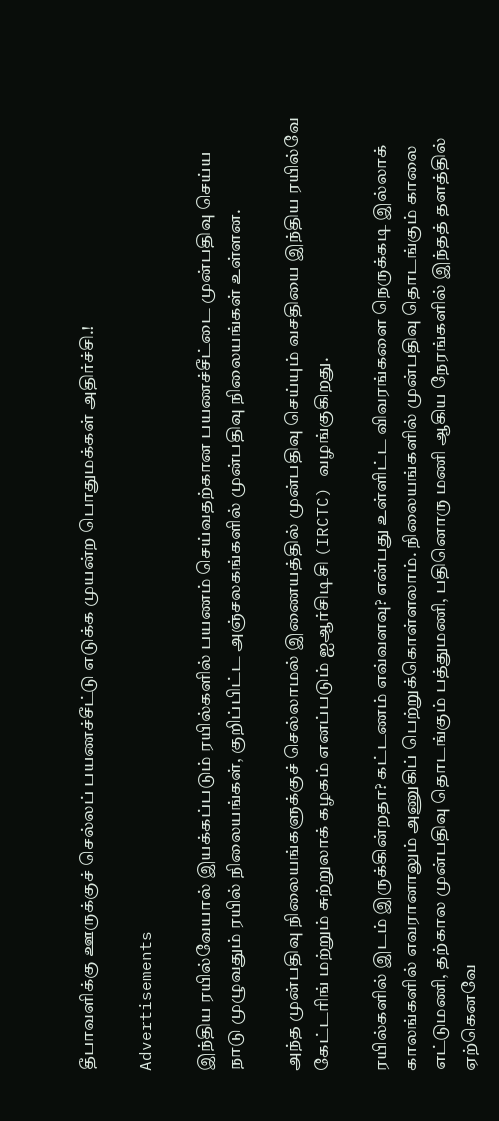தீபாவளிக்கு ஊருக்குச் செல்லப் பயணச்சீட்டு எடுக்க முயன்ற பொதுமக்கள் அதிர்ச்சி.!

Advertisements

இந்திய ரயில்வேயால் இயக்கப்படும் ரயில்களில் பயணம் செய்வதற்கான பயணச்சீட்டை முன்பதிவு செய்ய நாடு முழுவதும் ரயில் நிலையங்கள், குறிப்பிட்ட அஞ்சலகங்களில் முன்பதிவு நிலையங்கள் உள்ளன.

அந்த முன்பதிவு நிலையங்களுக்குச் செல்லாமல் இணையத்தில் முன்பதிவு செய்யும் வசதியை இந்திய ரயில்வே கேட்டரிங் மற்றும் சுற்றுலாக் கழகம் எனப்படும் ஐஆர்சிடிசி (IRCTC) வழங்குகிறது.

ரயில்களில் இடம் இருக்கின்றதா? கட்டணம் எவ்வளவு? என்பது உள்ளிட்ட விவரங்களை நெருக்கடி இல்லாக் காலங்களில் எவரானாலும் அணுகிப் பெற்றுக்கொள்ளலாம். நிலையங்களில் முன்பதிவு தொடங்கும் காலை எட்டுமணி, தற்கால முன்பதிவு தொடங்கும் பத்துமணி, பதினொரு மணி ஆகிய நேரங்களில் இந்தத் தளத்தில் ஏற்கெனவே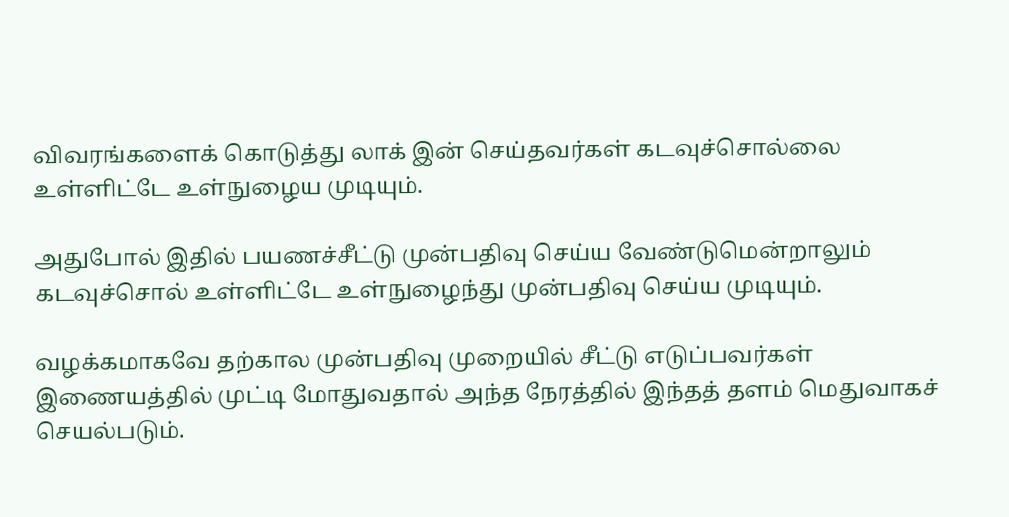விவரங்களைக் கொடுத்து லாக் இன் செய்தவர்கள் கடவுச்சொல்லை உள்ளிட்டே உள்நுழைய முடியும்.

அதுபோல் இதில் பயணச்சீட்டு முன்பதிவு செய்ய வேண்டுமென்றாலும் கடவுச்சொல் உள்ளிட்டே உள்நுழைந்து முன்பதிவு செய்ய முடியும்.

வழக்கமாகவே தற்கால முன்பதிவு முறையில் சீட்டு எடுப்பவர்கள் இணையத்தில் முட்டி மோதுவதால் அந்த நேரத்தில் இந்தத் தளம் மெதுவாகச் செயல்படும்.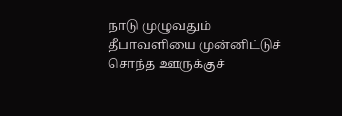நாடு முழுவதும் தீபாவளியை முன்னிட்டுச் சொந்த ஊருக்குச்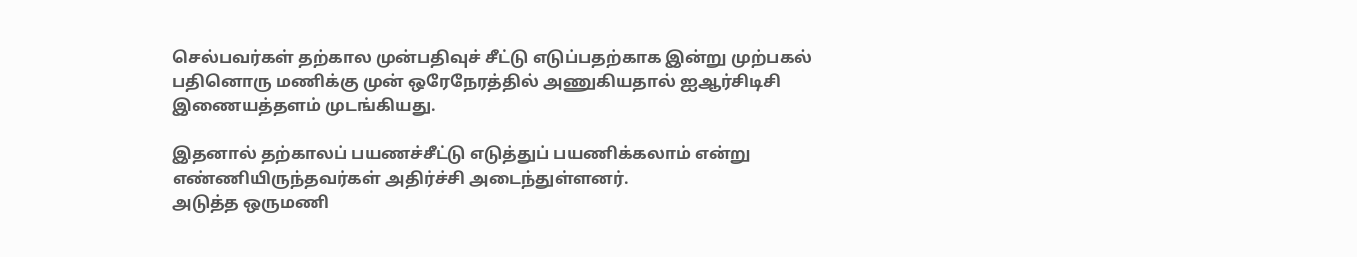செல்பவர்கள் தற்கால முன்பதிவுச் சீட்டு எடுப்பதற்காக இன்று முற்பகல் பதினொரு மணிக்கு முன் ஒரேநேரத்தில் அணுகியதால் ஐஆர்சிடிசி இணையத்தளம் முடங்கியது.

இதனால் தற்காலப் பயணச்சீட்டு எடுத்துப் பயணிக்கலாம் என்று எண்ணியிருந்தவர்கள் அதிர்ச்சி அடைந்துள்ளனர்.
அடுத்த ஒருமணி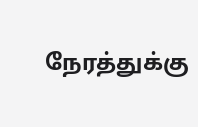நேரத்துக்கு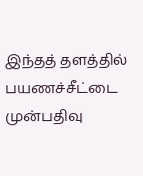இந்தத் தளத்தில் பயணச்சீட்டை முன்பதிவு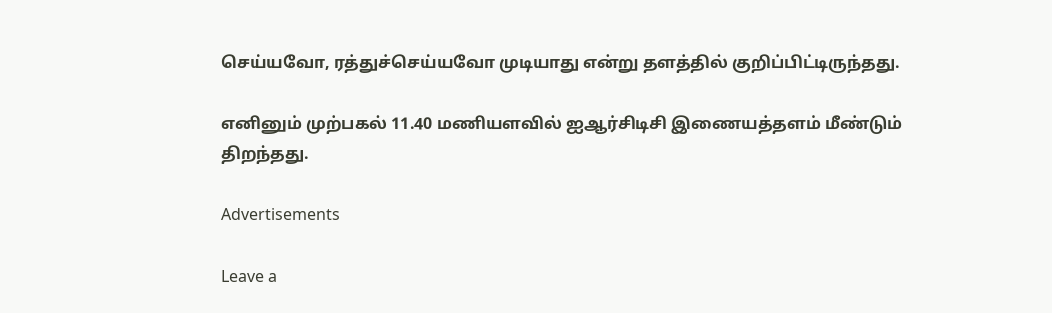செய்யவோ, ரத்துச்செய்யவோ முடியாது என்று தளத்தில் குறிப்பிட்டிருந்தது.

எனினும் முற்பகல் 11.40 மணியளவில் ஐஆர்சிடிசி இணையத்தளம் மீண்டும் திறந்தது.

Advertisements

Leave a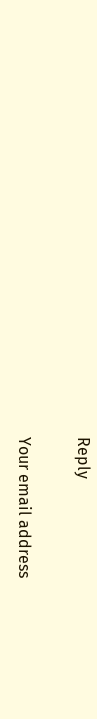Reply

Your email address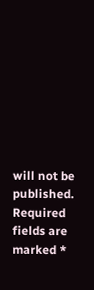will not be published. Required fields are marked *